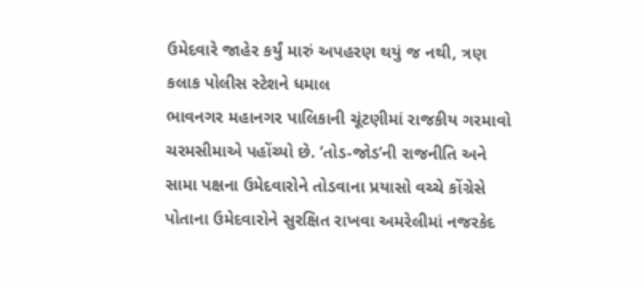ઉમેદવારે જાહેર કર્યું મારું અપહરણ થયું જ નથી, ત્રણ કલાક પોલીસ સ્ટેશને ધમાલ
ભાવનગર મહાનગર પાલિકાની ચૂંટણીમાં રાજકીય ગરમાવો ચરમસીમાએ પહોંચ્યો છે. ’તોડ-જોડ’ની રાજનીતિ અને સામા પક્ષના ઉમેદવારોને તોડવાના પ્રયાસો વચ્ચે કોંગ્રેસે પોતાના ઉમેદવારોને સુરક્ષિત રાખવા અમરેલીમાં નજરકેદ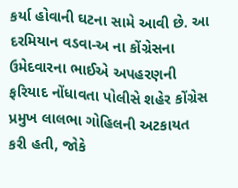કર્યા હોવાની ઘટના સામે આવી છે. આ દરમિયાન વડવા-અ ના કોંગ્રેસના ઉમેદવારના ભાઈએ અપહરણની ફરિયાદ નોંધાવતા પોલીસે શહેર કોંગ્રેસ પ્રમુખ લાલભા ગોહિલની અટકાયત કરી હતી, જોકે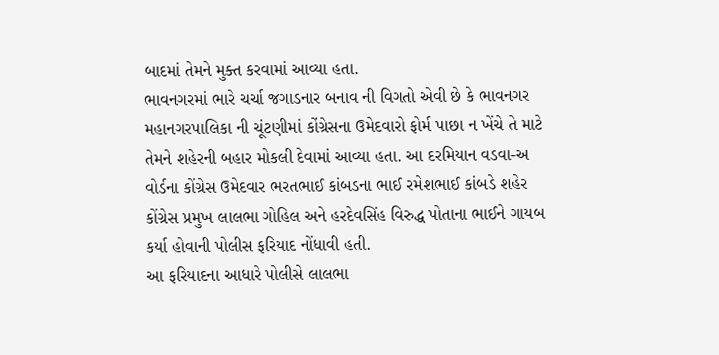બાદમાં તેમને મુક્ત કરવામાં આવ્યા હતા.
ભાવનગરમાં ભારે ચર્ચા જગાડનાર બનાવ ની વિગતો એવી છે કે ભાવનગર મહાનગરપાલિકા ની ચૂંટણીમાં કોંગ્રેસના ઉમેદવારો ફોર્મ પાછા ન ખેંચે તે માટે તેમને શહેરની બહાર મોકલી દેવામાં આવ્યા હતા. આ દરમિયાન વડવા-અ વોર્ડના કોંગ્રેસ ઉમેદવાર ભરતભાઈ કાંબડના ભાઈ રમેશભાઈ કાંબડે શહેર કોંગ્રેસ પ્રમુખ લાલભા ગોહિલ અને હરદેવસિંહ વિરુદ્ધ પોતાના ભાઈને ગાયબ કર્યા હોવાની પોલીસ ફરિયાદ નોંધાવી હતી.
આ ફરિયાદના આધારે પોલીસે લાલભા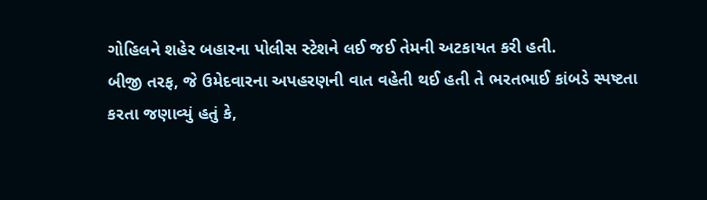ગોહિલને શહેર બહારના પોલીસ સ્ટેશને લઈ જઈ તેમની અટકાયત કરી હતી.
બીજી તરફ, જે ઉમેદવારના અપહરણની વાત વહેતી થઈ હતી તે ભરતભાઈ કાંબડે સ્પષ્ટતા કરતા જણાવ્યું હતું કે,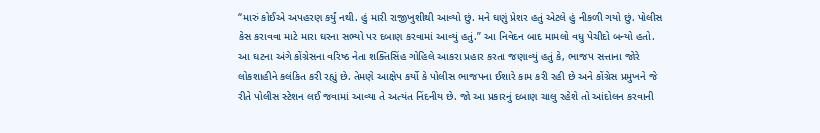“મારું કોઈએ અપહરણ કર્યું નથી. હું મારી રાજીખુશીથી આવ્યો છું. મને ઘણું પ્રેશર હતું એટલે હું નીકળી ગયો છું. પોલીસ કેસ કરાવવા માટે મારા ઘરના સભ્યો પર દબાણ કરવામાં આવ્યું હતું.” આ નિવેદન બાદ મામલો વધુ પેચીદો બન્યો હતો.
આ ઘટના અંગે કોંગ્રેસના વરિષ્ઠ નેતા શક્તિસિંહ ગોહિલે આકરા પ્રહાર કરતા જણાવ્યું હતું કે, ભાજપ સત્તાના જોરે લોકશાહીને કલંકિત કરી રહ્યું છે. તેમણે આક્ષેપ કર્યો કે પોલીસ ભાજપના ઈશારે કામ કરી રહી છે અને કોંગ્રેસ પ્રમુખને જે રીતે પોલીસ સ્ટેશન લઈ જવામાં આવ્યા તે અત્યંત નિંદનીય છે. જો આ પ્રકારનું દબાણ ચાલુ રહેશે તો આંદોલન કરવાની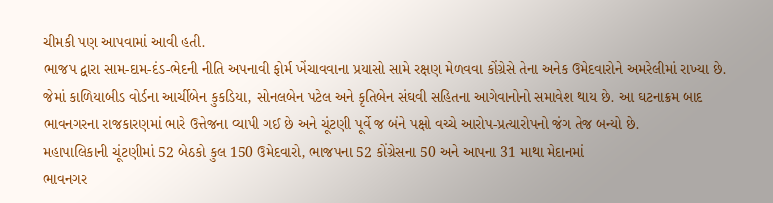ચીમકી પણ આપવામાં આવી હતી.
ભાજપ દ્વારા સામ-દામ-દંડ-ભેદની નીતિ અપનાવી ફોર્મ ખેંચાવવાના પ્રયાસો સામે રક્ષણ મેળવવા કોંગ્રેસે તેના અનેક ઉમેદવારોને અમરેલીમાં રાખ્યા છે. જેમાં કાળિયાબીડ વોર્ડના આર્ચીબેન કુકડિયા, સોનલબેન પટેલ અને કૃતિબેન સંઘવી સહિતના આગેવાનોનો સમાવેશ થાય છે. આ ઘટનાક્રમ બાદ ભાવનગરના રાજકારણમાં ભારે ઉત્તેજના વ્યાપી ગઈ છે અને ચૂંટણી પૂર્વે જ બંને પક્ષો વચ્ચે આરોપ-પ્રત્યારોપનો જંગ તેજ બન્યો છે.
મહાપાલિકાની ચૂંટણીમાં 52 બેઠકો કુલ 150 ઉમેદવારો, ભાજપના 52 કોંગ્રેસના 50 અને આપના 31 માથા મેદાનમાં
ભાવનગર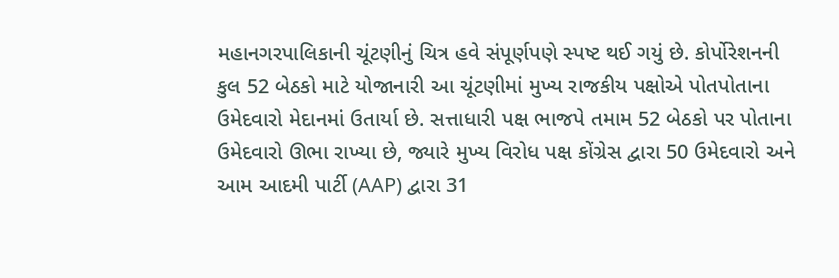મહાનગરપાલિકાની ચૂંટણીનું ચિત્ર હવે સંપૂર્ણપણે સ્પષ્ટ થઈ ગયું છે. કોર્પોરેશનની કુલ 52 બેઠકો માટે યોજાનારી આ ચૂંટણીમાં મુખ્ય રાજકીય પક્ષોએ પોતપોતાના ઉમેદવારો મેદાનમાં ઉતાર્યા છે. સત્તાધારી પક્ષ ભાજપે તમામ 52 બેઠકો પર પોતાના ઉમેદવારો ઊભા રાખ્યા છે, જ્યારે મુખ્ય વિરોધ પક્ષ કોંગ્રેસ દ્વારા 50 ઉમેદવારો અને આમ આદમી પાર્ટી (AAP) દ્વારા 31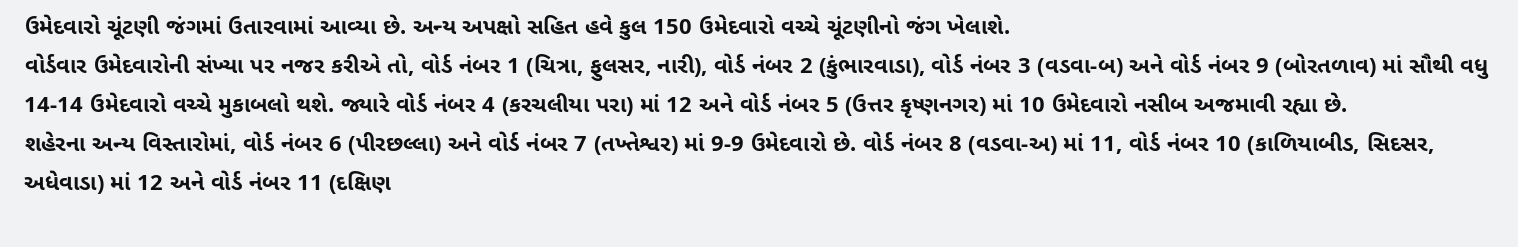ઉમેદવારો ચૂંટણી જંગમાં ઉતારવામાં આવ્યા છે. અન્ય અપક્ષો સહિત હવે કુલ 150 ઉમેદવારો વચ્ચે ચૂંટણીનો જંગ ખેલાશે.
વોર્ડવાર ઉમેદવારોની સંખ્યા પર નજર કરીએ તો, વોર્ડ નંબર 1 (ચિત્રા, ફુલસર, નારી), વોર્ડ નંબર 2 (કુંભારવાડા), વોર્ડ નંબર 3 (વડવા-બ) અને વોર્ડ નંબર 9 (બોરતળાવ) માં સૌથી વધુ 14-14 ઉમેદવારો વચ્ચે મુકાબલો થશે. જ્યારે વોર્ડ નંબર 4 (કરચલીયા પરા) માં 12 અને વોર્ડ નંબર 5 (ઉત્તર કૃષ્ણનગર) માં 10 ઉમેદવારો નસીબ અજમાવી રહ્યા છે.
શહેરના અન્ય વિસ્તારોમાં, વોર્ડ નંબર 6 (પીરછલ્લા) અને વોર્ડ નંબર 7 (તખ્તેશ્વર) માં 9-9 ઉમેદવારો છે. વોર્ડ નંબર 8 (વડવા-અ) માં 11, વોર્ડ નંબર 10 (કાળિયાબીડ, સિદસર, અધેવાડા) માં 12 અને વોર્ડ નંબર 11 (દક્ષિણ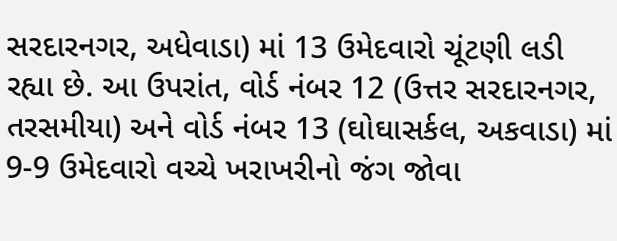સરદારનગર, અધેવાડા) માં 13 ઉમેદવારો ચૂંટણી લડી રહ્યા છે. આ ઉપરાંત, વોર્ડ નંબર 12 (ઉત્તર સરદારનગર, તરસમીયા) અને વોર્ડ નંબર 13 (ઘોઘાસર્કલ, અકવાડા) માં 9-9 ઉમેદવારો વચ્ચે ખરાખરીનો જંગ જોવા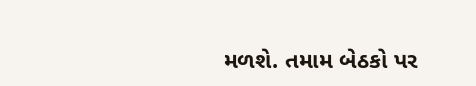મળશે. તમામ બેઠકો પર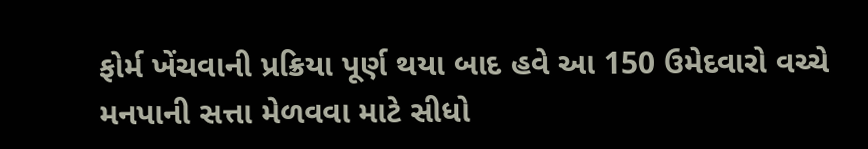ફોર્મ ખેંચવાની પ્રક્રિયા પૂર્ણ થયા બાદ હવે આ 150 ઉમેદવારો વચ્ચે મનપાની સત્તા મેળવવા માટે સીધો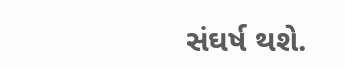સંઘર્ષ થશે.